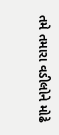તમે તમારા વડીલોને મોઢે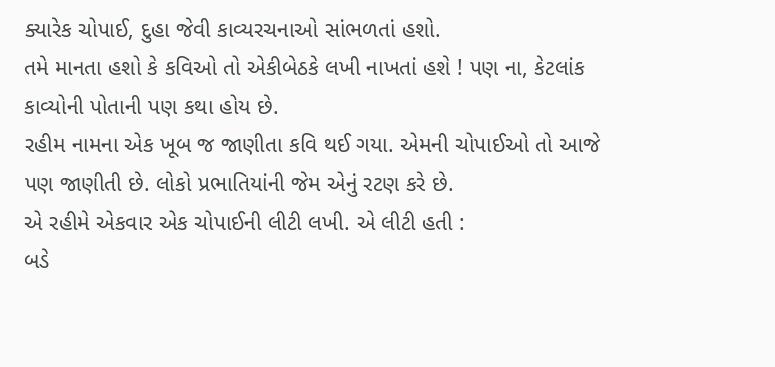ક્યારેક ચોપાઈ, દુહા જેવી કાવ્યરચનાઓ સાંભળતાં હશો.
તમે માનતા હશો કે કવિઓ તો એકીબેઠકે લખી નાખતાં હશે ! પણ ના, કેટલાંક કાવ્યોની પોતાની પણ કથા હોય છે.
રહીમ નામના એક ખૂબ જ જાણીતા કવિ થઈ ગયા. એમની ચોપાઈઓ તો આજે પણ જાણીતી છે. લોકો પ્રભાતિયાંની જેમ એનું રટણ કરે છે.
એ રહીમે એકવાર એક ચોપાઈની લીટી લખી. એ લીટી હતી :
બડે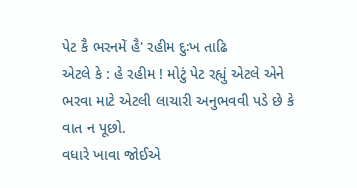પેટ કૈ ભરનમેં હૈ' રહીમ દુઃખ તાઢિ
એટલે કે : હે રહીમ ! મોટું પેટ રહ્યું એટલે એને ભરવા માટે એટલી લાચારી અનુભવવી પડે છે કે વાત ન પૂછો.
વધારે ખાવા જોઈએ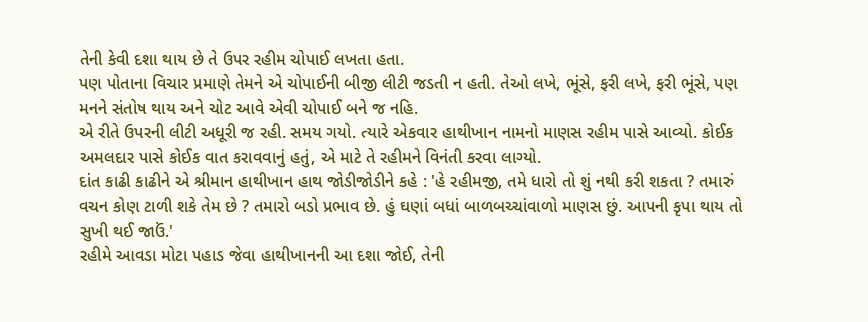તેની કેવી દશા થાય છે તે ઉપર રહીમ ચોપાઈ લખતા હતા.
પણ પોતાના વિચાર પ્રમાણે તેમને એ ચોપાઈની બીજી લીટી જડતી ન હતી. તેઓ લખે, ભૂંસે, ફરી લખે, ફરી ભૂંસે, પણ મનને સંતોષ થાય અને ચોટ આવે એવી ચોપાઈ બને જ નહિ.
એ રીતે ઉપરની લીટી અધૂરી જ રહી. સમય ગયો. ત્યારે એકવાર હાથીખાન નામનો માણસ રહીમ પાસે આવ્યો. કોઈક અમલદાર પાસે કોઈક વાત કરાવવાનું હતું, એ માટે તે રહીમને વિનંતી કરવા લાગ્યો.
દાંત કાઢી કાઢીને એ શ્રીમાન હાથીખાન હાથ જોડીજોડીને કહે : 'હે રહીમજી, તમે ધારો તો શું નથી કરી શકતા ? તમારું વચન કોણ ટાળી શકે તેમ છે ? તમારો બડો પ્રભાવ છે. હું ઘણાં બધાં બાળબચ્ચાંવાળો માણસ છું. આપની કૃપા થાય તો સુખી થઈ જાઉં.'
રહીમે આવડા મોટા પહાડ જેવા હાથીખાનની આ દશા જોઈ, તેની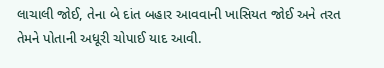લાચાલી જોઈ, તેના બે દાંત બહાર આવવાની ખાસિયત જોઈ અને તરત તેમને પોતાની અધૂરી ચોપાઈ યાદ આવી.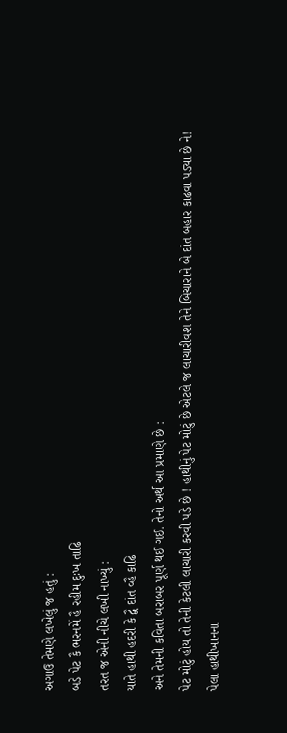અગાઉ તેમણે લખેલું જ હતું :
બડે પેટ કૈ ભરનમેં હૈ રહીમ દુઃખ તાઢિ
તરત જ એની નીચે લખી નાખ્યું :
યાતે હાથી હદરી કે દ્વૈ દાંત વ્હૈ કાઢિ
અને તેમની કવિતા બરાબર પૂર્ણ થઈ ગઈ. તેનો અર્થ આ પ્રમાણે છે :
પેટ મોટું હોય તો તેની કેટલી લાચારી કરવી પડે છે ! હાથીનું પેટ મોટું છે એટલે જ લાચારીવશ તેને બિચારાને બે દાંત બહાર કાઢવા પડ્યા છે ને!
પેલા હાથીખાનના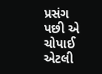પ્રસંગ પછી એ ચોપાઈ એટલી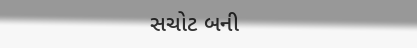સચોટ બની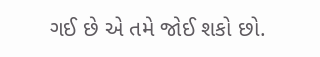ગઈ છે એ તમે જોઈ શકો છો.